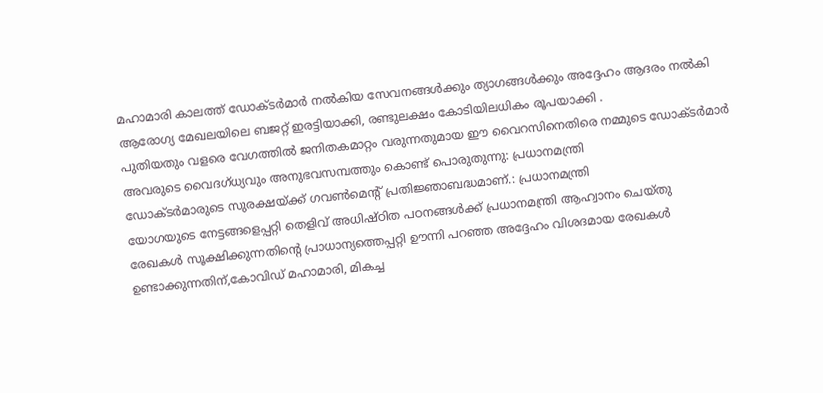മഹാമാരി കാലത്ത് ഡോക്ടർമാർ നൽകിയ സേവനങ്ങൾക്കും ത്യാഗങ്ങൾക്കും അദ്ദേഹം ആദരം നൽകി
ആരോഗ്യ മേഖലയിലെ ബജറ്റ് ഇരട്ടിയാക്കി, രണ്ടുലക്ഷം കോടിയിലധികം രൂപയാക്കി .
പുതിയതും വളരെ വേഗത്തിൽ ജനിതകമാറ്റം വരുന്നതുമായ ഈ വൈറസിനെതിരെ നമ്മുടെ ഡോക്ടർമാർ അവരുടെ വൈദഗ്ധ്യവും അനുഭവസമ്പത്തും കൊണ്ട് പൊരുതുന്നു: പ്രധാനമന്ത്രി
ഡോക്ടർമാരുടെ സുരക്ഷയ്ക്ക് ഗവൺമെന്റ് പ്രതിജ്ഞാബദ്ധമാണ്.: പ്രധാനമന്ത്രി
യോഗയുടെ നേട്ടങ്ങളെപ്പറ്റി തെളിവ് അധിഷ്ഠിത പഠനങ്ങൾക്ക് പ്രധാനമന്ത്രി ആഹ്വാനം ചെയ്തു
രേഖകൾ സൂക്ഷിക്കുന്നതിന്റെ പ്രാധാന്യത്തെപ്പറ്റി ഊന്നി പറഞ്ഞ അദ്ദേഹം വിശദമായ രേഖകൾ ഉണ്ടാക്കുന്നതിന്,കോവിഡ് മഹാമാരി, മികച്ച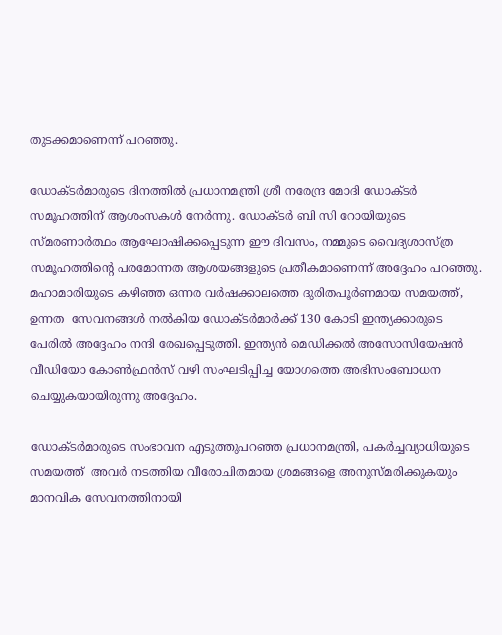തുടക്കമാണെന്ന് പറഞ്ഞു.

ഡോക്ടർമാരുടെ ദിനത്തിൽ പ്രധാനമന്ത്രി ശ്രീ നരേന്ദ്ര മോദി ഡോക്ടർ  സമൂഹത്തിന് ആശംസകൾ നേർന്നു. ഡോക്ടർ ബി സി റോയിയുടെ സ്മരണാർത്ഥം ആഘോഷിക്കപ്പെടുന്ന ഈ ദിവസം, നമ്മുടെ വൈദ്യശാസ്ത്ര സമൂഹത്തിന്റെ പരമോന്നത ആശയങ്ങളുടെ പ്രതീകമാണെന്ന് അദ്ദേഹം പറഞ്ഞു. മഹാമാരിയുടെ കഴിഞ്ഞ ഒന്നര വർഷക്കാലത്തെ ദുരിതപൂർണമായ സമയത്ത്, ഉന്നത  സേവനങ്ങൾ നൽകിയ ഡോക്ടർമാർക്ക് 130 കോടി ഇന്ത്യക്കാരുടെ പേരിൽ അദ്ദേഹം നന്ദി രേഖപ്പെടുത്തി. ഇന്ത്യൻ മെഡിക്കൽ അസോസിയേഷൻ വീഡിയോ കോൺഫ്രൻസ് വഴി സംഘടിപ്പിച്ച യോഗത്തെ അഭിസംബോധന ചെയ്യുകയായിരുന്നു അദ്ദേഹം.

ഡോക്ടർമാരുടെ സംഭാവന എടുത്തുപറഞ്ഞ പ്രധാനമന്ത്രി, പകർച്ചവ്യാധിയുടെ സമയത്ത്  അവർ നടത്തിയ വീരോചിതമായ ശ്രമങ്ങളെ അനുസ്മരിക്കുകയും മാനവിക സേവനത്തിനായി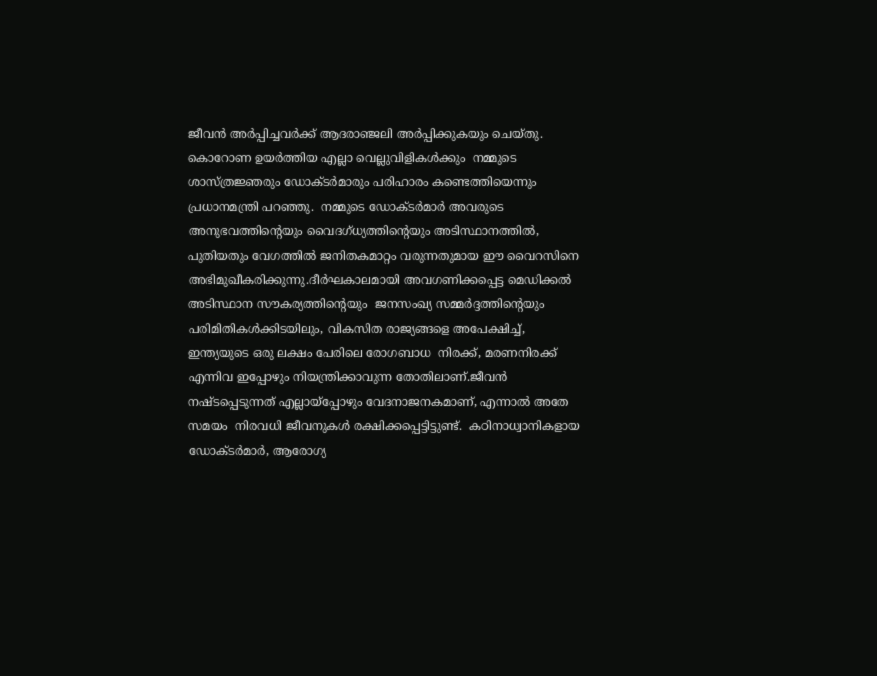ജീവൻ അർപ്പിച്ചവർക്ക് ആദരാഞ്ജലി അർപ്പിക്കുകയും ചെയ്തു.  കൊറോണ ഉയർത്തിയ എല്ലാ വെല്ലുവിളികൾക്കും  നമ്മുടെ ശാസ്ത്രജ്ഞരും ഡോക്ടർമാരും പരിഹാരം കണ്ടെത്തിയെന്നും പ്രധാനമന്ത്രി പറഞ്ഞു.  നമ്മുടെ ഡോക്ടർമാർ അവരുടെ അനുഭവത്തിന്റെയും വൈദഗ്ധ്യത്തിന്റെയും അടിസ്ഥാനത്തിൽ, പുതിയതും വേഗത്തിൽ ജനിതകമാറ്റം വരുന്നതുമായ ഈ വൈറസിനെ അഭിമുഖീകരിക്കുന്നു.ദീർഘകാലമായി അവഗണിക്കപ്പെട്ട മെഡിക്കൽ അടിസ്ഥാന സൗകര്യത്തിന്റെയും  ജനസംഖ്യ സമ്മർദ്ദത്തിന്റെയും പരിമിതികൾക്കിടയിലും, വികസിത രാജ്യങ്ങളെ അപേക്ഷിച്ച്, ഇന്ത്യയുടെ ഒരു ലക്ഷം പേരിലെ രോഗബാധ  നിരക്ക്, മരണനിരക്ക് എന്നിവ ഇപ്പോഴും നിയന്ത്രിക്കാവുന്ന തോതിലാണ്.ജീവൻ നഷ്ടപ്പെടുന്നത് എല്ലായ്പ്പോഴും വേദനാജനകമാണ്, എന്നാൽ അതേ സമയം  നിരവധി ജീവനുകൾ രക്ഷിക്കപ്പെട്ടിട്ടുണ്ട്.  കഠിനാധ്വാനികളായ ഡോക്ടർമാർ, ആരോഗ്യ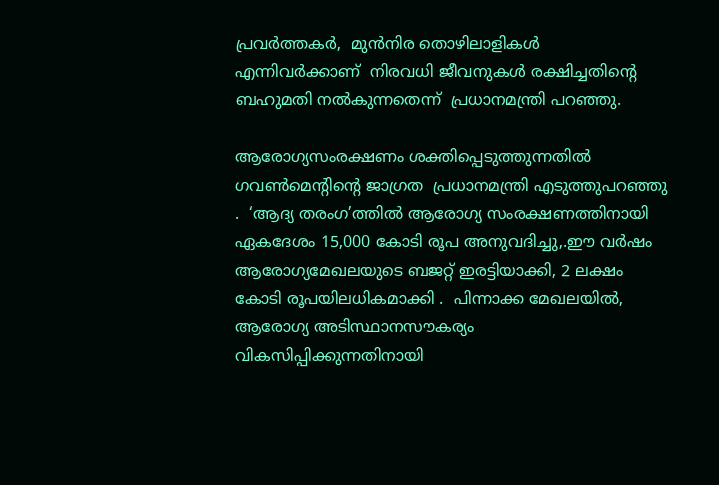പ്രവർത്തകർ,  മുൻനിര തൊഴിലാളികൾ എന്നിവർക്കാണ്  നിരവധി ജീവനുകൾ രക്ഷിച്ചതിന്റെ ബഹുമതി നൽകുന്നതെന്ന്  പ്രധാനമന്ത്രി പറഞ്ഞു.

ആരോഗ്യസംരക്ഷണം ശക്തിപ്പെടുത്തുന്നതിൽ ഗവൺമെന്റിന്റെ ജാഗ്രത  പ്രധാനമന്ത്രി എടുത്തുപറഞ്ഞു .  ‘ആദ്യ തരംഗ’ത്തിൽ ആരോഗ്യ സംരക്ഷണത്തിനായി ഏകദേശം 15,000 കോടി രൂപ അനുവദിച്ചു,.ഈ വർഷം ആരോഗ്യമേഖലയുടെ ബജറ്റ് ഇരട്ടിയാക്കി, 2 ലക്ഷം കോടി രൂപയിലധികമാക്കി .  പിന്നാക്ക മേഖലയിൽ, ആരോഗ്യ അടിസ്ഥാനസൗകര്യം  വികസിപ്പിക്കുന്നതിനായി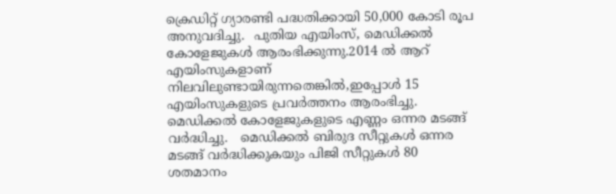ക്രെഡിറ്റ് ഗ്യാരണ്ടി പദ്ധതിക്കായി 50,000 കോടി രൂപ അനുവദിച്ചു.  പുതിയ എയിംസ്, മെഡിക്കൽ കോളേജുകൾ ആരംഭിക്കുന്നു.2014 ൽ ആറ് എയിംസുകളാണ് നിലവിലുണ്ടായിരുന്നതെങ്കിൽ,ഇപ്പോൾ 15 എയിംസുകളുടെ പ്രവർത്തനം ആരംഭിച്ചു. മെഡിക്കൽ കോളേജുകളുടെ എണ്ണം ഒന്നര മടങ്ങ് വർദ്ധിച്ചു.   മെഡിക്കൽ ബിരുദ സീറ്റുകൾ ഒന്നര മടങ്ങ് വർദ്ധിക്കുകയും പിജി സീറ്റുകൾ 80 ശതമാനം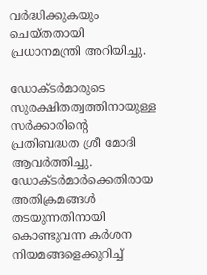വർദ്ധിക്കുകയും ചെയ്തതായി പ്രധാനമന്ത്രി അറിയിച്ചു.

ഡോക്ടർമാരുടെ സുരക്ഷിതത്വത്തിനായുള്ള സർക്കാരിന്റെ പ്രതിബദ്ധത ശ്രീ മോദി ആവർത്തിച്ചു.  ഡോക്ടർമാർക്കെതിരായ അതിക്രമങ്ങൾ തടയുന്നതിനായി കൊണ്ടുവന്ന കർശന നിയമങ്ങളെക്കുറിച്ച്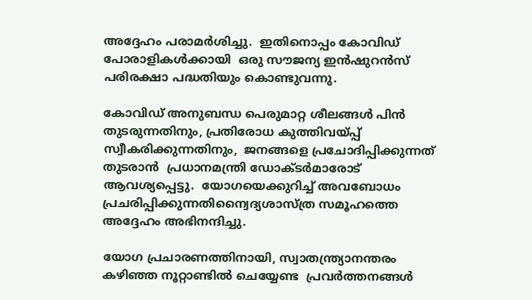അദ്ദേഹം പരാമർശിച്ചു.  ഇതിനൊപ്പം കോവിഡ് പോരാളികൾക്കായി  ഒരു സൗജന്യ ഇൻഷുറൻസ് പരിരക്ഷാ പദ്ധതിയും കൊണ്ടുവന്നു.

കോവിഡ് അനുബന്ധ പെരുമാറ്റ ശീലങ്ങൾ പിൻ തുടരുന്നതിനും, പ്രതിരോധ കുത്തിവയ്പ്പ് സ്വീകരിക്കുന്നതിനും,  ജനങ്ങളെ പ്രചോദിപ്പിക്കുന്നത് തുടരാൻ  പ്രധാനമന്ത്രി ഡോക്ടർമാരോട് ആവശ്യപ്പെട്ടു.  യോഗയെക്കുറിച്ച് അവബോധം പ്രചരിപ്പിക്കുന്നതിന്വൈദ്യശാസ്ത്ര സമൂഹത്തെ  അദ്ദേഹം അഭിനന്ദിച്ചു.

യോഗ പ്രചാരണത്തിനായി, സ്വാതന്ത്ര്യാനന്തരം കഴിഞ്ഞ നൂറ്റാണ്ടിൽ ചെയ്യേണ്ട  പ്രവർത്തനങ്ങൾ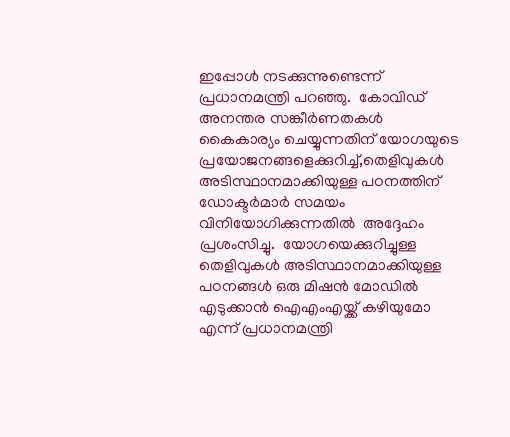ഇപ്പോൾ നടക്കുന്നുണ്ടെന്ന് പ്രധാനമന്ത്രി പറഞ്ഞു.  കോവിഡ് അനന്തര സങ്കീർണതകൾ കൈകാര്യം ചെയ്യുന്നതിന് യോഗയുടെ പ്രയോജനങ്ങളെക്കുറിച്ച്,തെളിവുകൾ അടിസ്ഥാനമാക്കിയുള്ള പഠനത്തിന് ഡോക്ടർമാർ സമയം വിനിയോഗിക്കുന്നതിൽ  അദ്ദേഹം പ്രശംസിച്ചു.  യോഗയെക്കുറിച്ചുള്ള തെളിവുകൾ അടിസ്ഥാനമാക്കിയുള്ള പഠനങ്ങൾ ഒരു മിഷൻ മോഡിൽ എടുക്കാൻ ഐ‌എം‌എയ്ക്ക് കഴിയുമോ എന്ന് പ്രധാനമന്ത്രി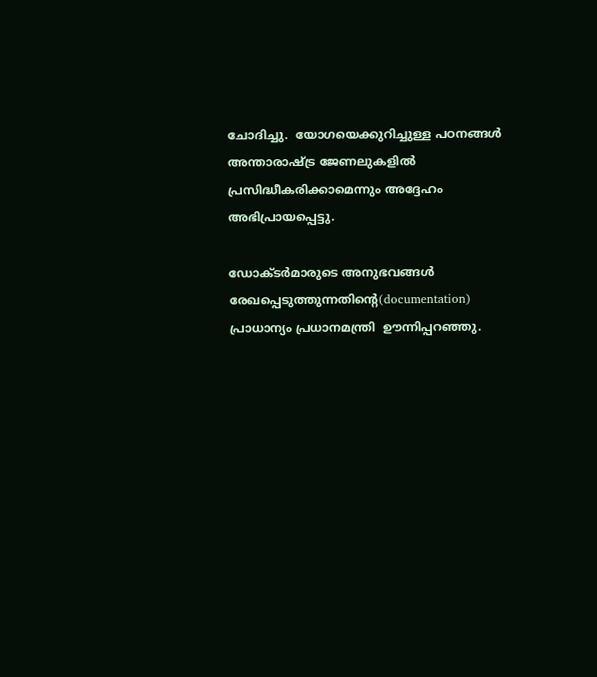ചോദിച്ചു.  യോഗയെക്കുറിച്ചുള്ള പഠനങ്ങൾ അന്താരാഷ്ട്ര ജേണലുകളിൽ പ്രസിദ്ധീകരിക്കാമെന്നും അദ്ദേഹം അഭിപ്രായപ്പെട്ടു.

ഡോക്ടർമാരുടെ അനുഭവങ്ങൾ രേഖപ്പെടുത്തുന്നതിന്റെ(documentation) പ്രാധാന്യം പ്രധാനമന്ത്രി  ഊന്നിപ്പറഞ്ഞു.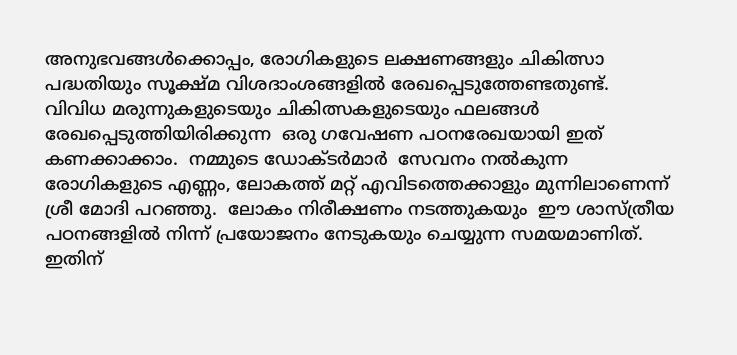അനുഭവങ്ങൾക്കൊപ്പം, രോഗികളുടെ ലക്ഷണങ്ങളും ചികിത്സാ പദ്ധതിയും സൂക്ഷ്മ വിശദാംശങ്ങളിൽ രേഖപ്പെടുത്തേണ്ടതുണ്ട്.  വിവിധ മരുന്നുകളുടെയും ചികിത്സകളുടെയും ഫലങ്ങൾ രേഖപ്പെടുത്തിയിരിക്കുന്ന  ഒരു ഗവേഷണ പഠനരേഖയായി ഇത് കണക്കാക്കാം.  നമ്മുടെ ഡോക്ടർമാർ  സേവനം നൽകുന്ന രോഗികളുടെ എണ്ണം, ലോകത്ത് മറ്റ് എവിടത്തെക്കാളും മുന്നിലാണെന്ന് ശ്രീ മോദി പറഞ്ഞു.  ലോകം നിരീക്ഷണം നടത്തുകയും  ഈ ശാസ്ത്രീയ പഠനങ്ങളിൽ നിന്ന് പ്രയോജനം നേടുകയും ചെയ്യുന്ന സമയമാണിത്.   ഇതിന്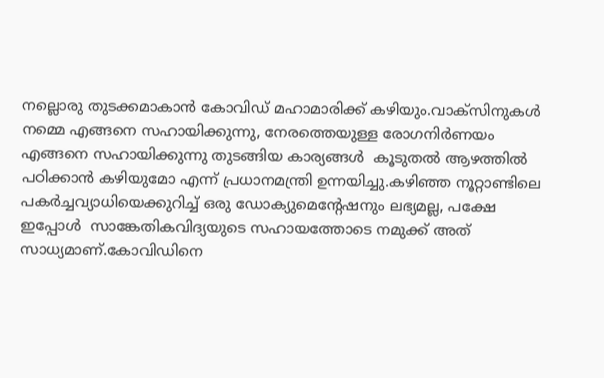നല്ലൊരു തുടക്കമാകാൻ കോവിഡ് മഹാമാരിക്ക് കഴിയും.വാക്സിനുകൾ നമ്മെ എങ്ങനെ സഹായിക്കുന്നു, നേരത്തെയുള്ള രോഗനിർണയം എങ്ങനെ സഹായിക്കുന്നു തുടങ്ങിയ കാര്യങ്ങൾ  കൂടുതൽ ആഴത്തിൽ പഠിക്കാൻ കഴിയുമോ എന്ന് പ്രധാനമന്ത്രി ഉന്നയിച്ചു.കഴിഞ്ഞ നൂറ്റാണ്ടിലെ പകർച്ചവ്യാധിയെക്കുറിച്ച് ഒരു ഡോക്യുമെന്റേഷനും ലഭ്യമല്ല, പക്ഷേ ഇപ്പോൾ  സാങ്കേതികവിദ്യയുടെ സഹായത്തോടെ നമുക്ക് അത് സാധ്യമാണ്.കോവിഡിനെ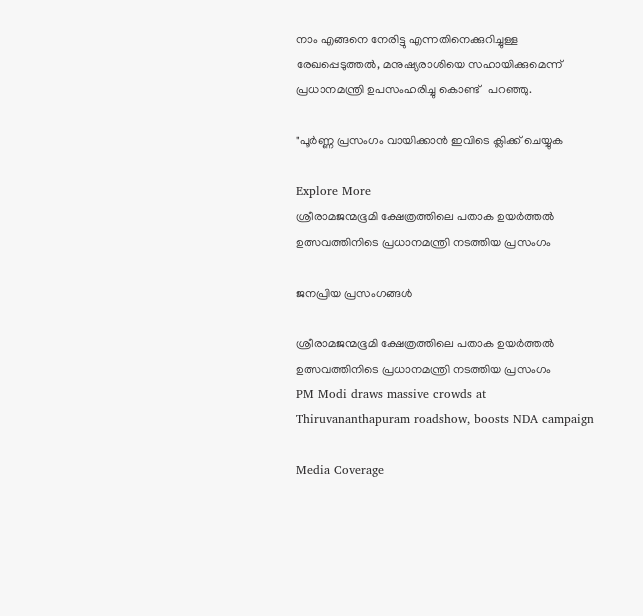നാം എങ്ങനെ നേരിട്ടു എന്നതിനെക്കുറിച്ചുള്ള രേഖപ്പെടുത്തൽ, മനുഷ്യരാശിയെ സഹായിക്കുമെന്ന് പ്രധാനമന്ത്രി ഉപസംഹരിച്ചു കൊണ്ട്   പറഞ്ഞു.

"പൂർണ്ണ പ്രസംഗം വായിക്കാൻ ഇവിടെ ക്ലിക്ക് ചെയ്യുക

Explore More
ശ്രീരാമജന്മഭൂമി ക്ഷേത്രത്തിലെ പതാക ഉയർത്തൽ ഉത്സവത്തിനിടെ പ്രധാനമന്ത്രി നടത്തിയ പ്രസംഗം

ജനപ്രിയ പ്രസംഗങ്ങൾ

ശ്രീരാമജന്മഭൂമി ക്ഷേത്രത്തിലെ പതാക ഉയർത്തൽ ഉത്സവത്തിനിടെ പ്രധാനമന്ത്രി നടത്തിയ പ്രസംഗം
PM Modi draws massive crowds at Thiruvananthapuram roadshow, boosts NDA campaign

Media Coverage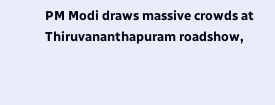PM Modi draws massive crowds at Thiruvananthapuram roadshow,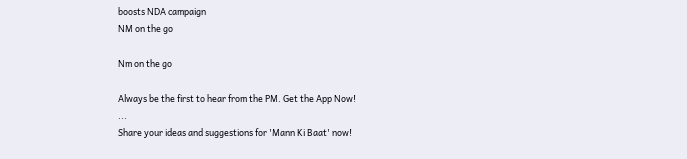boosts NDA campaign
NM on the go

Nm on the go

Always be the first to hear from the PM. Get the App Now!
...
Share your ideas and suggestions for 'Mann Ki Baat' now!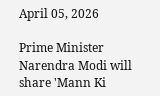April 05, 2026

Prime Minister Narendra Modi will share 'Mann Ki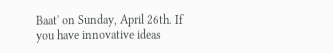Baat' on Sunday, April 26th. If you have innovative ideas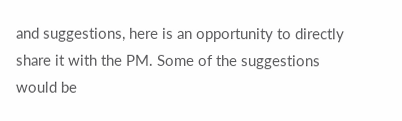and suggestions, here is an opportunity to directly share it with the PM. Some of the suggestions would be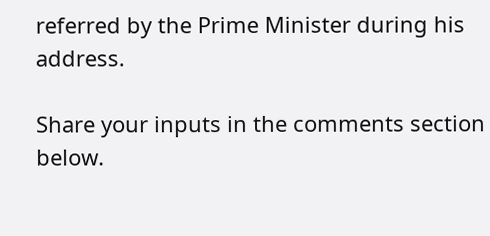referred by the Prime Minister during his address.

Share your inputs in the comments section below.